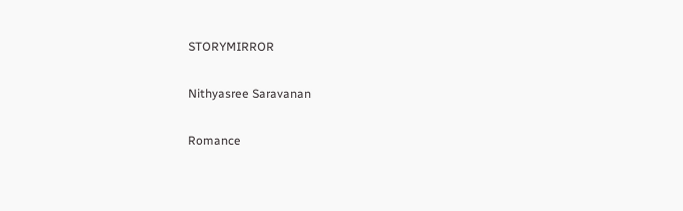STORYMIRROR

Nithyasree Saravanan

Romance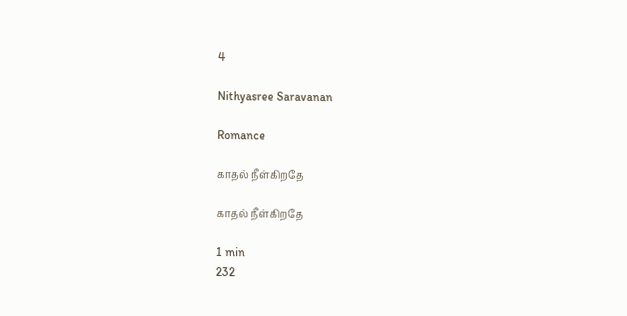4

Nithyasree Saravanan

Romance

காதல் நீள்கிறதே

காதல் நீள்கிறதே

1 min
232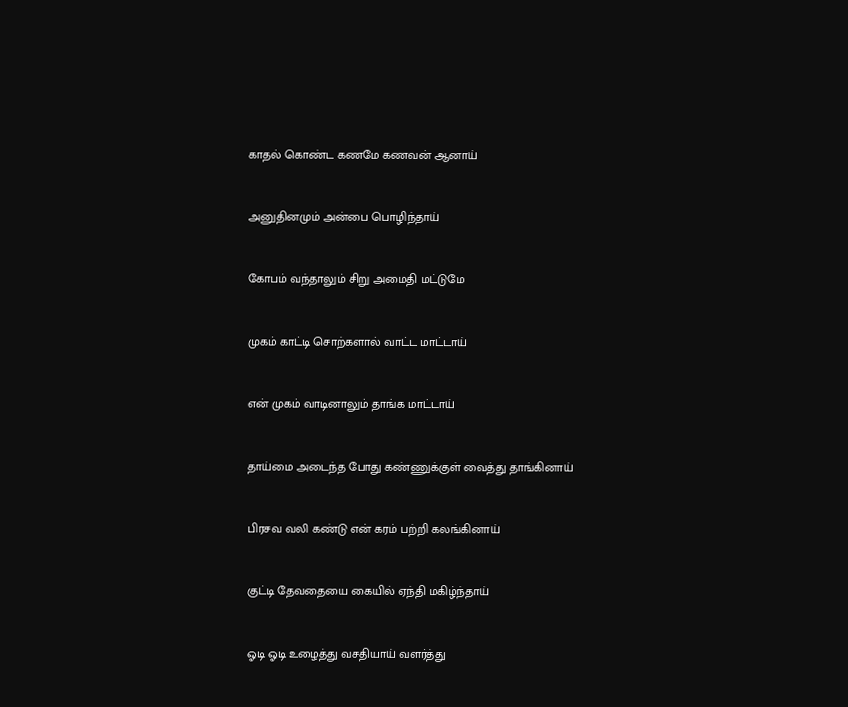காதல் கொண்ட கணமே கணவன் ஆனாய்


அனுதினமும் அன்பை பொழிந்தாய்


கோபம் வந்தாலும் சிறு அமைதி மட்டுமே


முகம் காட்டி சொற்களால் வாட்ட மாட்டாய்


என் முகம் வாடினாலும் தாங்க மாட்டாய்


தாய்மை அடைந்த போது கண்ணுக்குள் வைத்து தாங்கினாய்


பிரசவ வலி கண்டு என் கரம் பற்றி கலங்கினாய்


குட்டி தேவதையை கையில் ஏந்தி மகிழ்ந்தாய்


ஓடி ஓடி உழைத்து வசதியாய் வளர்த்து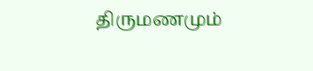திருமணமும்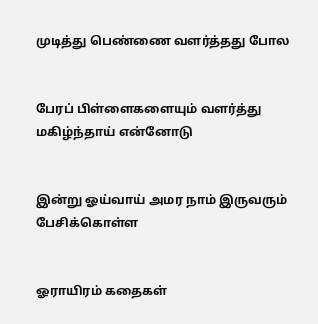முடித்து பெண்ணை வளர்த்தது போல


பேரப் பிள்ளைகளையும் வளர்த்து மகிழ்ந்தாய் என்னோடு


இன்று ஓய்வாய் அமர நாம் இருவரும் பேசிக்கொள்ள


ஓராயிரம் கதைகள்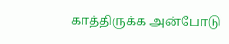காத்திருக்க அன்போடு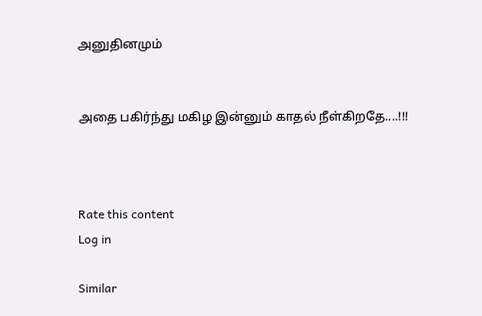அனுதினமும்


அதை பகிர்ந்து மகிழ இன்னும் காதல் நீள்கிறதே....!!!



Rate this content
Log in

Similar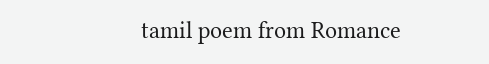tamil poem from Romance